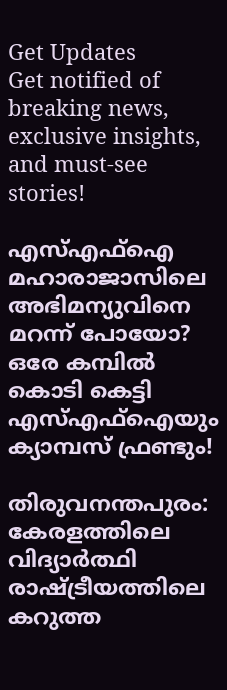Get Updates
Get notified of breaking news, exclusive insights, and must-see stories!

എസ്എഫ്ഐ മഹാരാജാസിലെ അഭിമന്യുവിനെ മറന്ന് പോയോ? ഒരേ കമ്പിൽ കൊടി കെട്ടി എസ്എഫ്ഐയും ക്യാമ്പസ് ഫ്രണ്ടും!

തിരുവനന്തപുരം: കേരളത്തിലെ വിദ്യാർത്ഥി രാഷ്ട്രീയത്തിലെ കറുത്ത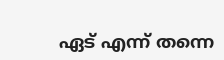ഏട് എന്ന് തന്നെ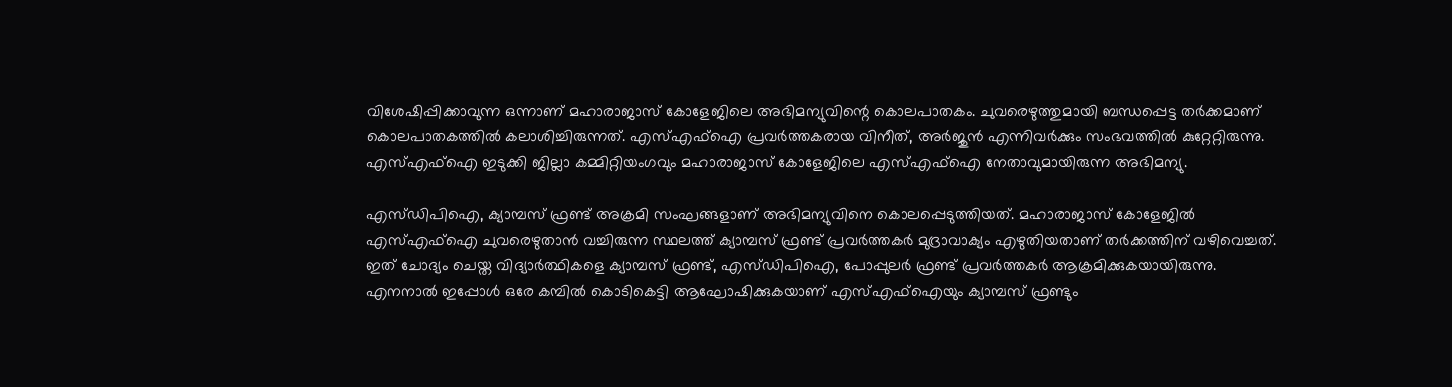വിശേഷിപ്പിക്കാവുന്ന ഒന്നാണ് മഹാരാജാസ് കോളേജിലെ അഭിമന്യുവിന്റെ കൊലപാതകം. ചുവരെഴുത്തുമായി ബന്ധപ്പെട്ട തർക്കമാണ് കൊലപാതകത്തിൽ കലാശിച്ചിരുന്നത്. എസ്എഫ്ഐ പ്രവർത്തകരായ വിനീത്, അർജുൻ എന്നിവർക്കും സംഭവത്തിൽ കുറ്റേറ്റിരുന്നു. എസ്എഫ്ഐ ഇടുക്കി ജില്ലാ കമ്മിറ്റിയംഗവും മഹാരാജാസ് കോളേജിലെ എസ്എഫ്ഐ നേതാവുമായിരുന്ന അഭിമന്യു.

എസ്ഡിപിഐ, ക്യാമ്പസ് ഫ്രണ്ട് അക്രമി സംഘങ്ങളാണ് അഭിമന്യുവിനെ കൊലപ്പെടുത്തിയത്. മഹാരാജാസ് കോളേജിൽ എസ്എഫ്ഐ ചുവരെഴുതാൻ വച്ചിരുന്ന സ്ഥലത്ത് ക്യാമ്പസ് ഫ്രണ്ട് പ്രവർത്തകർ മുദ്രാവാക്യം എഴുതിയതാണ് തർക്കത്തിന് വഴിവെച്ചത്. ഇത് ചോദ്യം ചെയ്ത വിദ്യാർത്ഥികളെ ക്യാമ്പസ് ഫ്രണ്ട്, എസ്ഡിപിഐ, പോപ്പുലർ ഫ്രണ്ട് പ്രവർത്തകർ ആക്രമിക്കുകയായിരുന്നു. എനനാൽ ഇപ്പോൾ ഒരേ കമ്പിൽ കൊടികെട്ടി ആഘോഷിക്കുകയാണ് എസ്എഫ്ഐയും ക്യാമ്പസ് ഫ്രണ്ടും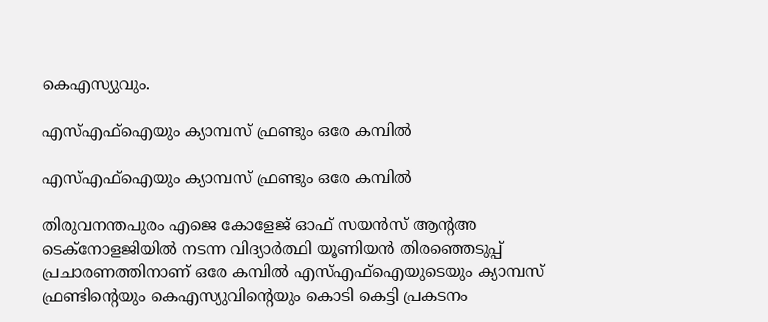കെഎസ്യുവും.

എസ്എഫ്ഐയും ക്യാമ്പസ് ഫ്രണ്ടും ഒരേ കമ്പിൽ

എസ്എഫ്ഐയും ക്യാമ്പസ് ഫ്രണ്ടും ഒരേ കമ്പിൽ

തിരുവനന്തപുരം എജെ കോളേജ് ഓഫ് സയൻസ് ആന്റഅ ടെക്നോളജിയിൽ നടന്ന വിദ്യാർത്ഥി യൂണിയൻ തിരഞ്ഞെടുപ്പ് പ്രചാരണത്തിനാണ് ഒരേ കമ്പിൽ എസ്എഫ്ഐയുടെയും ക്യാമ്പസ് ഫ്രണ്ടിന്റെയും കെഎസ്യുവിന്റെയും കൊടി കെട്ടി പ്രകടനം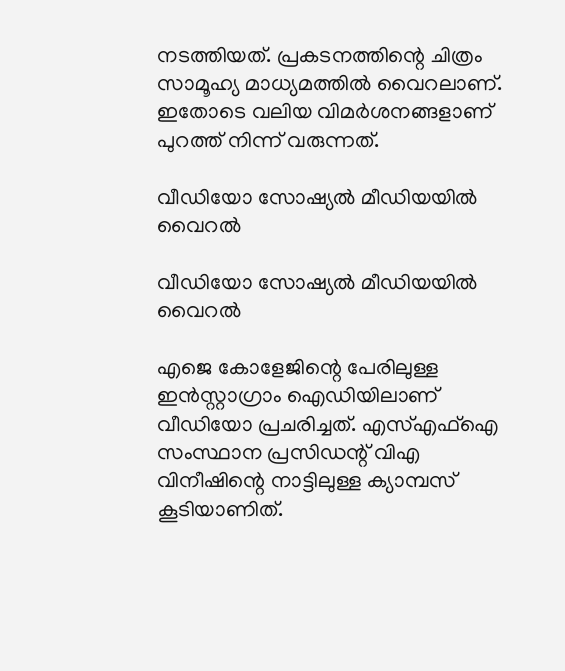നടത്തിയത്. പ്രകടനത്തിന്റെ ചിത്രം സാമൂഹ്യ മാധ്യമത്തിൽ വൈറലാണ്. ഇതോടെ വലിയ വിമർശനങ്ങളാണ് പുറത്ത് നിന്ന് വരുന്നത്.

വീഡിയോ സോഷ്യൽ മീഡിയയിൽ വൈറൽ

വീഡിയോ സോഷ്യൽ മീഡിയയിൽ വൈറൽ

എജെ കോളേജിന്റെ പേരിലുള്ള ഇൻസ്റ്റാഗ്രാം ഐഡിയിലാണ് വീഡിയോ പ്രചരിച്ചത്. എസ്എഫ്ഐ സംസ്ഥാന പ്രസിഡന്റ് വിഎ വിനീഷിന്റെ നാട്ടിലുള്ള ക്യാമ്പസ് കൂടിയാണിത്.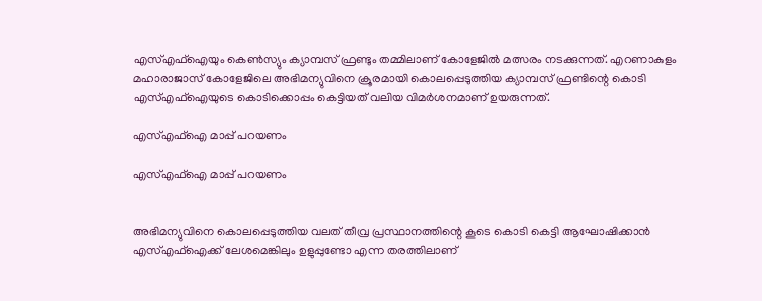എസ്എഫ്ഐയും കെൺസ്യും ക്യാമ്പസ് ഫ്രണ്ടും തമ്മിലാണ് കോളേജിൽ മത്സരം നടക്കുന്നത്. എറണാകുളം മഹാരാജാസ് കോളേജിലെ അഭിമന്യുവിനെ ക്രൂരമായി കൊലപ്പെടുത്തിയ ക്യാമ്പസ് ഫ്രണ്ടിന്റെ കൊടി എസ്എഫ്ഐയുടെ കൊടിക്കൊപ്പം കെട്ടിയത് വലിയ വിമർശനമാണ് ഉയരുന്നത്.

എസ്എഫ്ഐ മാപ്പ് പറയണം

എസ്എഫ്ഐ മാപ്പ് പറയണം


അഭിമന്യുവിനെ കൊലപ്പെടുത്തിയ വലത് തീവ്ര പ്രസ്ഥാനത്തിന്റെ കൂടെ കൊടി കെട്ടി ആഘോഷിക്കാൻ എസ്എഫ്ഐക്ക് ലേശമെങ്കിലും ഉളുപ്പുണ്ടോ എന്ന തരത്തിലാണ്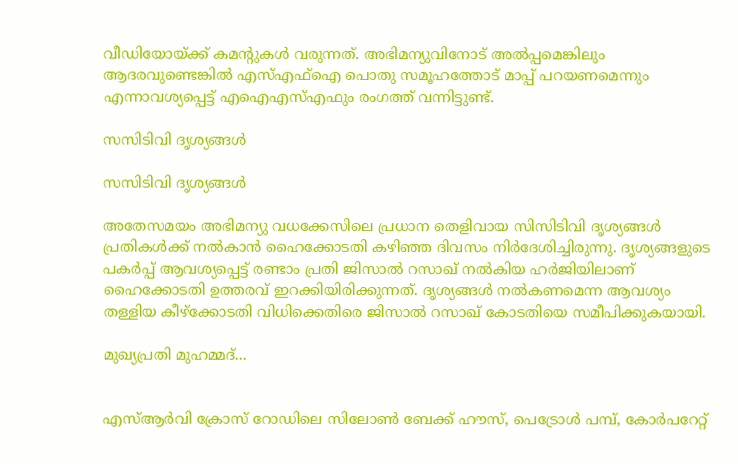വീഡിയോയ്ക്ക് കമന്റുകൾ വരുന്നത്. അഭിമന്യുവിനോട് അൽപ്പമെങ്കിലും ആദരവുണ്ടെങ്കിൽ എസ്എഫ്ഐ പൊതു സമൂഹത്തോട് മാപ്പ് പറയണമെന്നും എന്നാവശ്യപ്പെട്ട് എഐഎസ്എഫും രംഗത്ത് വന്നിട്ടുണ്ട്.

സസിടിവി ദൃശ്യങ്ങൾ

സസിടിവി ദൃശ്യങ്ങൾ

അതേസമയം അഭിമന്യു വധക്കേസിലെ പ്രധാന തെളിവായ സിസിടിവി ദൃശ്യങ്ങൾ പ്രതികൾക്ക് നൽകാൻ ഹൈക്കോടതി കഴിഞ്ഞ ദിവസം നിർദേശിച്ചിരുന്നു. ദൃശ്യങ്ങളുടെ പകര്‍പ്പ് ആവശ്യപ്പെട്ട് രണ്ടാം പ്രതി ജിസാല്‍ റസാഖ് നല്‍കിയ ഹര്‍ജിയിലാണ് ഹൈക്കോടതി ഉത്തരവ് ഇറക്കിയിരിക്കുന്നത്. ദൃശ്യങ്ങള്‍ നല്‍കണമെന്ന ആവശ്യം തള്ളിയ കീഴ്‌ക്കോടതി വിധിക്കെതിരെ ജിസാല്‍ റസാഖ് കോടതിയെ സമീപിക്കുകയായി.

മുഖ്യപ്രതി മുഹമ്മദ്...


എസ്ആര്‍വി ക്രോസ് റോഡിലെ സിലോണ്‍ ബേക്ക് ഹൗസ്, പെട്രോള്‍ പമ്പ്, കോര്‍പറേറ്റ്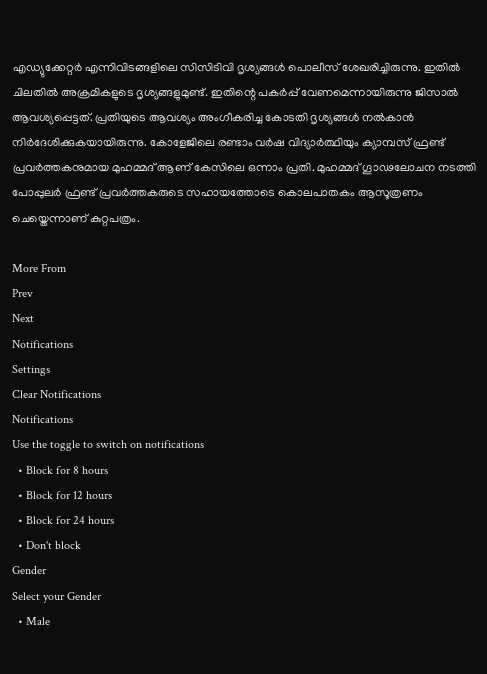എഡ്യുക്കേറ്റര്‍ എന്നിവിടങ്ങളിലെ സിസിടിവി ദൃശ്യങ്ങള്‍ പൊലീസ് ശേഖരിച്ചിരുന്നു. ഇതില്‍ ചിലതില്‍ അക്രമികളുടെ ദൃശ്യങ്ങളുമുണ്ട്. ഇതിന്റെ പകർപ്പ് വേണമെന്നായിരുന്നു ജിസാല്‍ ആവശ്യപ്പെട്ടത്. പ്രതിയുടെ ആവശ്യം അംഗീകരിച്ച കോടതി ദൃശ്യങ്ങൾ നൽകാൻ നിർദേശിക്കുകയായിരുന്നു. കോളേജിലെ രണ്ടാം വർഷ വിദ്യാർത്ഥിയും ക്യാമ്പസ് ഫ്രണ്ട് പ്രവർത്തകനുമായ മുഹമ്മദ് ആണ് കേസിലെ ഒന്നാം പ്രതി. മുഹമ്മദ് ഗൂാഢലോചന നടത്തി പോപ്പുലർ ഫ്രണ്ട് പ്രവർത്തകരുടെ സഹായത്തോടെ കൊലപാതകം ആസൂത്രണം ചെയ്തെന്നാണ് കുറ്റപത്രം.

More From
Prev
Next
Notifications
Settings
Clear Notifications
Notifications
Use the toggle to switch on notifications
  • Block for 8 hours
  • Block for 12 hours
  • Block for 24 hours
  • Don't block
Gender
Select your Gender
  • Male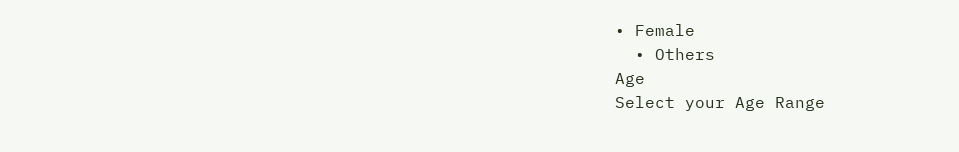• Female
  • Others
Age
Select your Age Range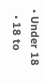• Under 18
  • 18 to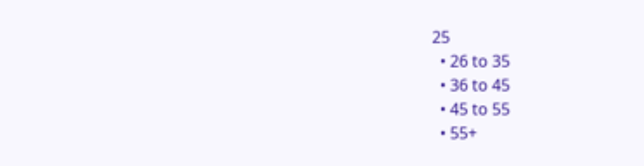25
  • 26 to 35
  • 36 to 45
  • 45 to 55
  • 55+